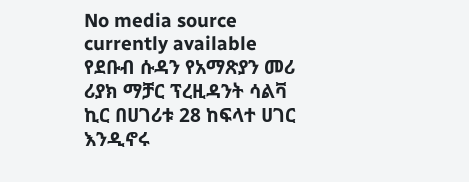No media source currently available
የደቡብ ሱዳን የአማጽያን መሪ ሪያክ ማቻር ፕረዚዳንት ሳልቫ ኪር በሀገሪቱ 28 ከፍላተ ሀገር እንዲኖሩ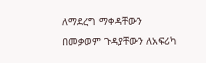ለማደረግ ማቀዳቸውን በመቃወም ጉዳያቸውን ለአፍሪካ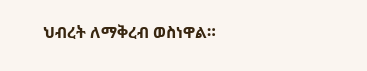ህብረት ለማቅረብ ወስነዋል።